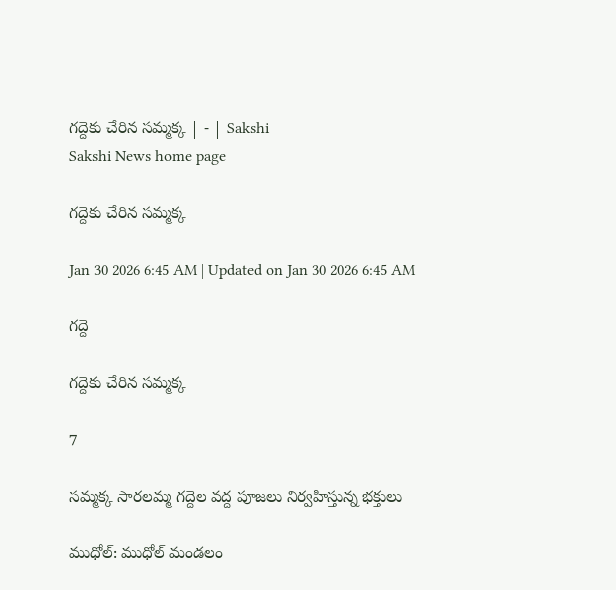గద్దెకు చేరిన సమ్మక్క | - | Sakshi
Sakshi News home page

గద్దెకు చేరిన సమ్మక్క

Jan 30 2026 6:45 AM | Updated on Jan 30 2026 6:45 AM

గద్దె

గద్దెకు చేరిన సమ్మక్క

7

సమ్మక్క సారలమ్మ గద్దెల వద్ద పూజలు నిర్వహిస్తున్న భక్తులు

ముధోల్‌: ముధోల్‌ మండలం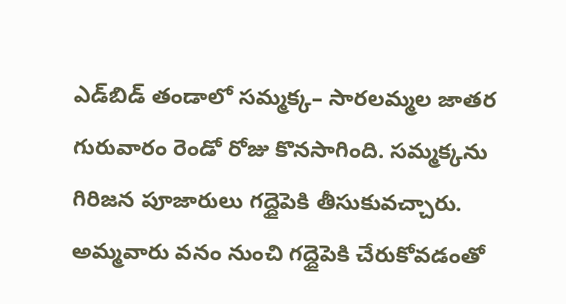ఎడ్‌బిడ్‌ తండాలో సమ్మక్క– సారలమ్మల జాతర గురువారం రెండో రోజు కొనసాగింది. సమ్మక్కను గిరిజన పూజారులు గద్దైపెకి తీసుకువచ్చారు. అమ్మవారు వనం నుంచి గద్దైపెకి చేరుకోవడంతో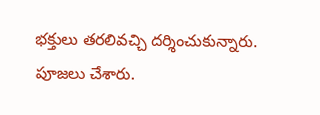భక్తులు తరలివచ్చి దర్శించుకున్నారు. పూజలు చేశారు.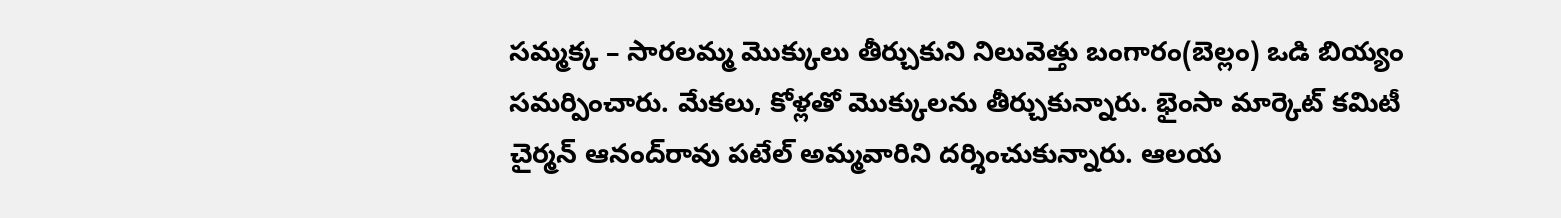సమ్మక్క – సారలమ్మ మొక్కులు తీర్చుకుని నిలువెత్తు బంగారం(బెల్లం) ఒడి బియ్యం సమర్పించారు. మేకలు, కోళ్లతో మొక్కులను తీర్చుకున్నారు. భైంసా మార్కెట్‌ కమిటీ చైర్మన్‌ ఆనంద్‌రావు పటేల్‌ అమ్మవారిని దర్శించుకున్నారు. ఆలయ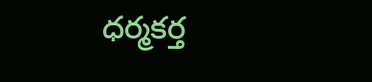ధర్మకర్త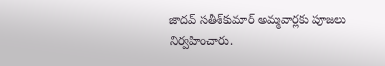జాదవ్‌ సతీశ్‌కుమార్‌ అమ్మవార్లకు పూజలు నిర్వహించారు.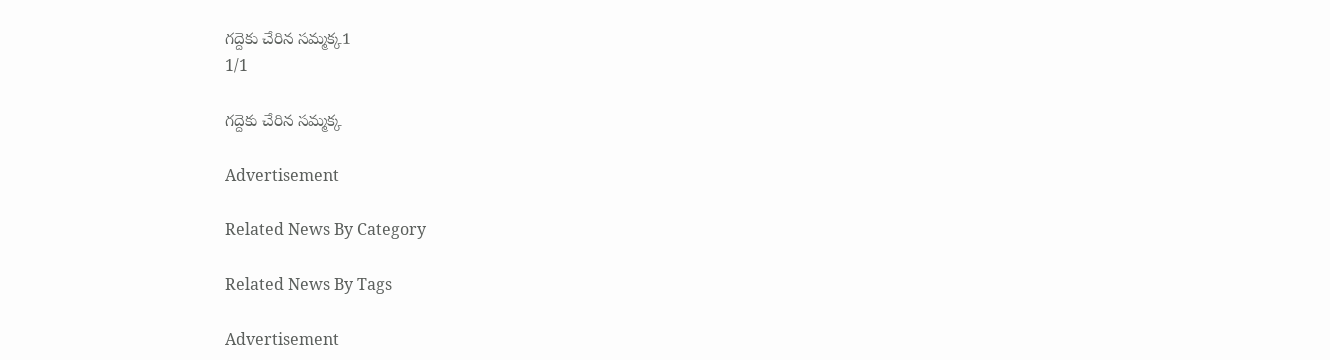గద్దెకు చేరిన సమ్మక్క1
1/1

గద్దెకు చేరిన సమ్మక్క

Advertisement

Related News By Category

Related News By Tags

Advertisement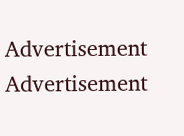Advertisement
Advertisement